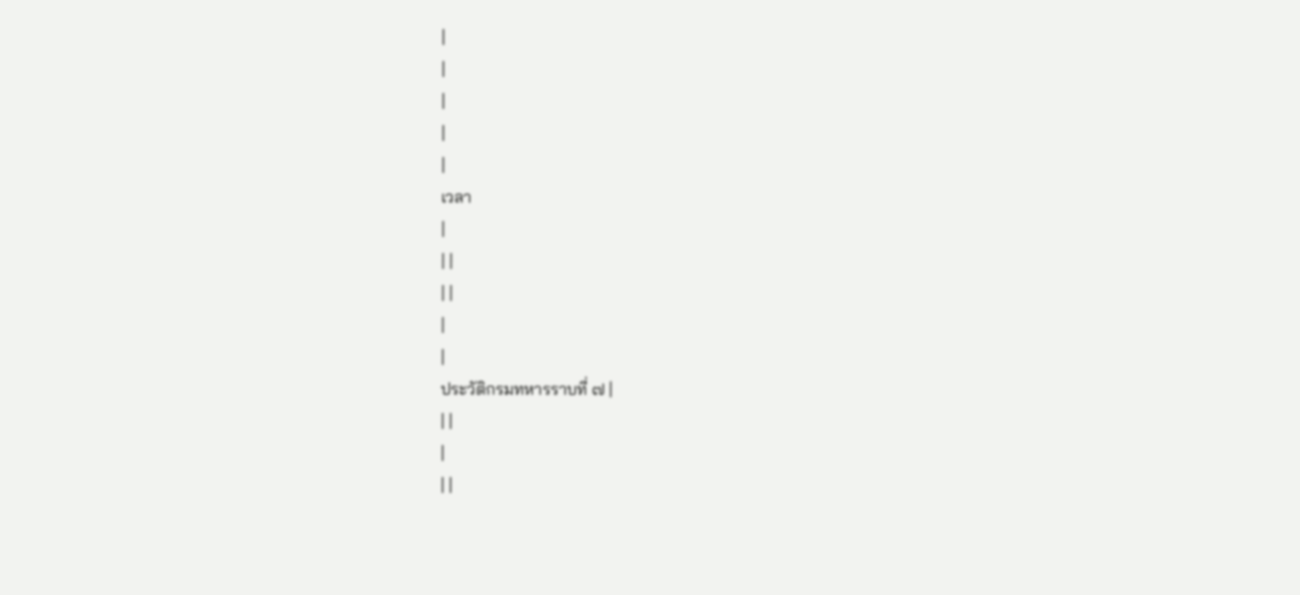|
|
|
|
|
เวลา
|
| |
| |
|
|
ประวัติกรมทหารราบที่ ๗ |
| |
|
| |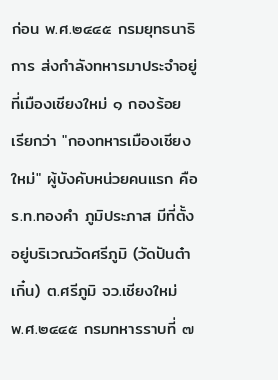ก่อน พ.ศ.๒๔๔๕ กรมยุทธนาธิการ ส่งกำลังทหารมาประจำอยู่ที่เมืองเชียงใหม่ ๑ กองร้อย เรียกว่า "กองทหารเมืองเชียงใหม่" ผู้บังคับหน่วยคนแรก คือ ร.ท.ทองคำ ภูมิประภาส มีที่ตั้งอยู่บริเวณวัดศรีภูมิ (วัดปันต๋าเกิ๋น) ต.ศรีภูมิ จว.เชียงใหม่
พ.ศ.๒๔๔๕ กรมทหารราบที่ ๗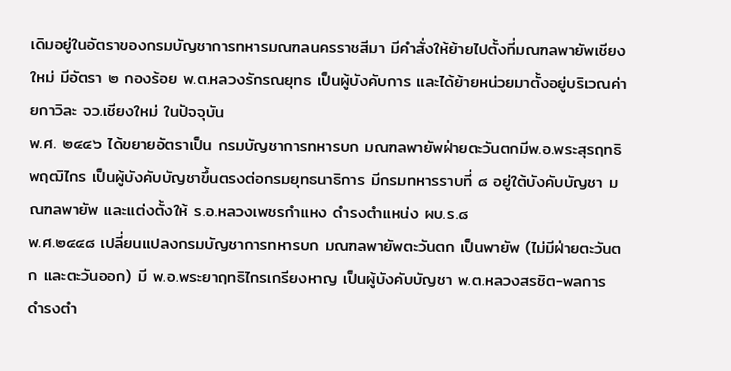เดิมอยู่ในอัตราของกรมบัญชาการทหารมณฑลนครราชสีมา มีคำสั่งให้ย้ายไปตั้งที่มณฑลพายัพเชียงใหม่ มีอัตรา ๒ กองร้อย พ.ต.หลวงรักรณยุทธ เป็นผู้บังคับการ และได้ย้ายหน่วยมาตั้งอยู่บริเวณค่ายกาวิละ จว.เชียงใหม่ ในปัจจุบัน
พ.ศ. ๒๔๔๖ ได้ขยายอัตราเป็น กรมบัญชาการทหารบก มณฑลพายัพฝ่ายตะวันตกมีพ.อ.พระสุรฤทธิพฤฒิไกร เป็นผู้บังคับบัญชาขึ้นตรงต่อกรมยุทธนาธิการ มีกรมทหารราบที่ ๘ อยู่ใต้บังคับบัญชา มณฑลพายัพ และแต่งตั้งให้ ร.อ.หลวงเพชรกำแหง ดำรงตำแหน่ง ผบ.ร.๘
พ.ศ.๒๔๔๘ เปลี่ยนแปลงกรมบัญชาการทหารบก มณฑลพายัพตะวันตก เป็นพายัพ (ไม่มีฝ่ายตะวันตก และตะวันออก) มี พ.อ.พระยาฤทธิไกรเกรียงหาญ เป็นผู้บังคับบัญชา พ.ต.หลวงสรชิต-พลการ ดำรงตำ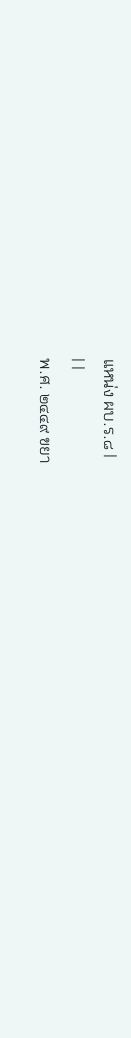แหน่ง ผบ.ร.๘ |
| |
พ.ศ. ๒๔๔๙ ขยา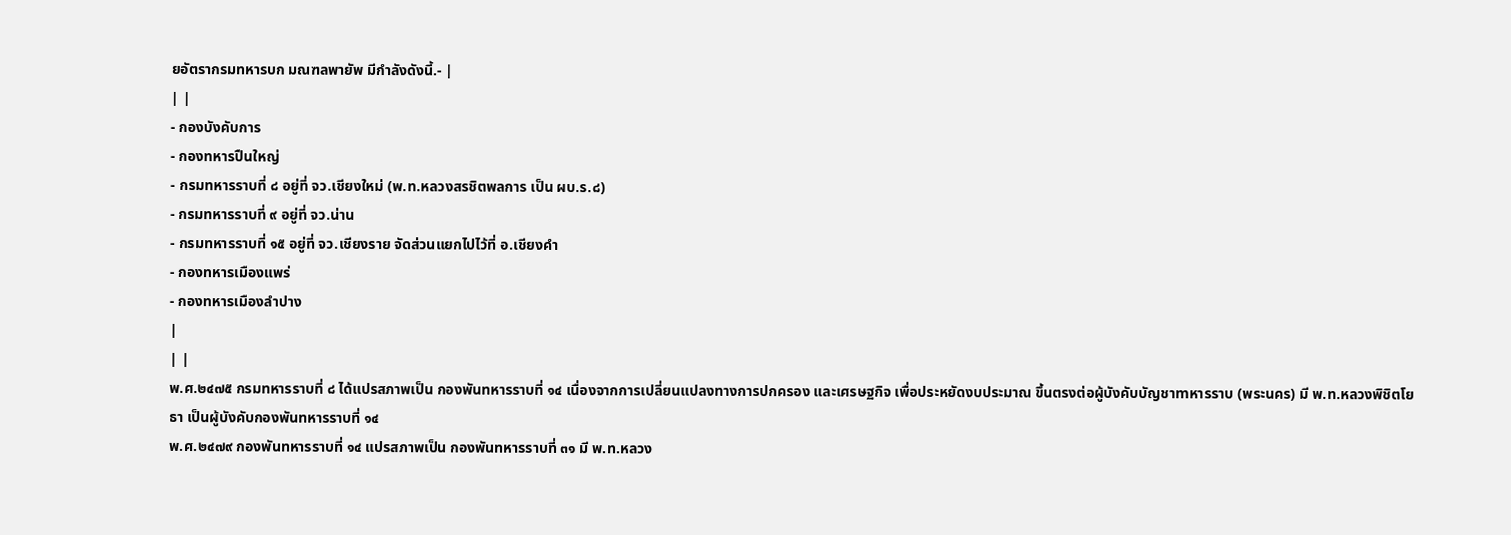ยอัตรากรมทหารบก มณฑลพายัพ มีกำลังดังนี้.- |
| |
- กองบังคับการ
- กองทหารปืนใหญ่
- กรมทหารราบที่ ๘ อยู่ที่ จว.เชียงใหม่ (พ.ท.หลวงสรชิตพลการ เป็น ผบ.ร.๘)
- กรมทหารราบที่ ๙ อยู่ที่ จว.น่าน
- กรมทหารราบที่ ๑๕ อยู่ที่ จว.เชียงราย จัดส่วนแยกไปไว้ที่ อ.เชียงคำ
- กองทหารเมืองแพร่
- กองทหารเมืองลำปาง
|
| |
พ.ศ.๒๔๗๕ กรมทหารราบที่ ๘ ได้แปรสภาพเป็น กองพันทหารราบที่ ๑๔ เนื่องจากการเปลี่ยนแปลงทางการปกครอง และเศรษฐกิจ เพื่อประหยัดงบประมาณ ขึ้นตรงต่อผู้บังคับบัญชาmหารราบ (พระนคร) มี พ.ท.หลวงพิชิตโยธา เป็นผู้บังคับกองพันทหารราบที่ ๑๔
พ.ศ.๒๔๗๙ กองพันทหารราบที่ ๑๔ แปรสภาพเป็น กองพันทหารราบที่ ๓๑ มี พ.ท.หลวง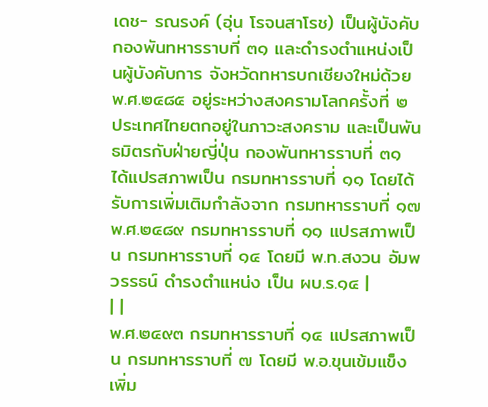เดช- รณรงค์ (อุ่น โรจนสาโรช) เป็นผู้บังคับกองพันทหารราบที่ ๓๑ และดำรงตำแหน่งเป็นผู้บังคับการ จังหวัดทหารบกเชียงใหม่ด้วย
พ.ศ.๒๔๘๕ อยู่ระหว่างสงครามโลกครั้งที่ ๒ ประเทศไทยตกอยู่ในภาวะสงคราม และเป็นพันธมิตรกับฝ่ายญี่ปุ่น กองพันทหารราบที่ ๓๑ ได้แปรสภาพเป็น กรมทหารราบที่ ๑๑ โดยได้รับการเพิ่มเติมกำลังจาก กรมทหารราบที่ ๑๗
พ.ศ.๒๔๘๙ กรมทหารราบที่ ๑๑ แปรสภาพเป็น กรมทหารราบที่ ๑๔ โดยมี พ.ท.สงวน อัมพวรรธน์ ดำรงตำแหน่ง เป็น ผบ.ร.๑๔ |
| |
พ.ศ.๒๔๙๓ กรมทหารราบที่ ๑๔ แปรสภาพเป็น กรมทหารราบที่ ๗ โดยมี พ.อ.ขุนเข้มแข็ง เพิ่ม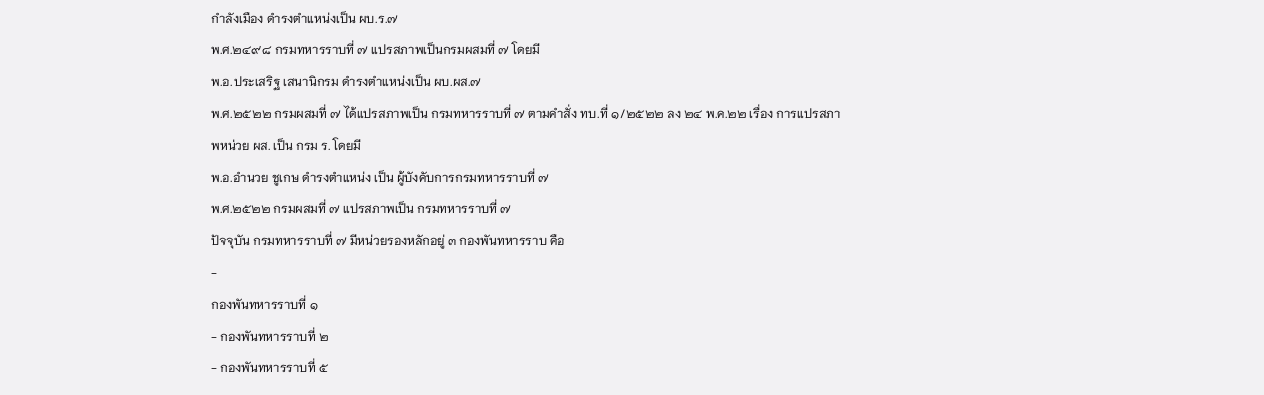กำลังเมือง ดำรงตำแหน่งเป็น ผบ.ร.๗
พ.ศ.๒๔๙๘ กรมทหารราบที่ ๗ แปรสภาพเป็นกรมผสมที่ ๗ โดยมี
พ.อ.ประเสริฐ เสนานิกรม ดำรงตำแหน่งเป็น ผบ.ผส.๗
พ.ศ.๒๕๒๒ กรมผสมที่ ๗ ได้แปรสภาพเป็น กรมทหารราบที่ ๗ ตามคำสั่ง ทบ.ที่ ๑/๒๕๒๒ ลง ๒๔ พ.ค.๒๒ เรื่อง การแปรสภาพหน่วย ผส. เป็น กรม ร. โดยมี
พ.อ.อำนวย ชูเกษ ดำรงตำแหน่ง เป็น ผู้บังคับการกรมทหารราบที่ ๗
พ.ศ.๒๕๒๒ กรมผสมที่ ๗ แปรสภาพเป็น กรมทหารราบที่ ๗
ปัจจุบัน กรมทหารราบที่ ๗ มีหน่วยรองหลักอยู่ ๓ กองพันทหารราบ คือ
-
กองพันทหารราบที่ ๑
- กองพันทหารราบที่ ๒
- กองพันทหารราบที่ ๕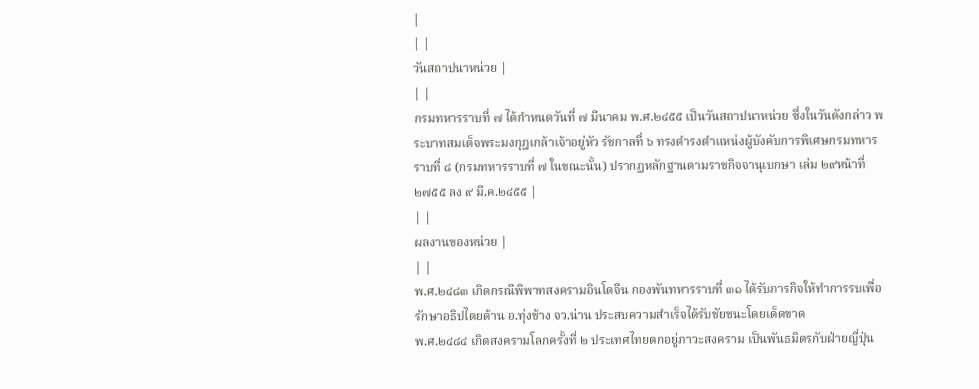|
| |
วันสถาปนาหน่วย |
| |
กรมทหารราบที่ ๗ ได้กำหนดวันที่ ๗ มีนาคม พ.ศ.๒๔๕๕ เป็นวันสถาปนาหน่วย ซึ่งในวันดังกล่าว พระบาทสมเด็จพระมงกุฎเกล้าเจ้าอยู่หัว รัชกาลที่ ๖ ทรงดำรงตำแหน่งผู้บังคับการพิเศษกรมทหารราบที่ ๘ (กรมทหารราบที่ ๗ ในขณะนั้น) ปรากฏหลักฐานตามราชกิจจานุเบกษา เล่ม ๒๙หน้าที่ ๒๗๕๕ ลง ๙ มี.ค.๒๔๕๕ |
| |
ผลงานของหน่วย |
| |
พ.ศ.๒๔๘๓ เกิดกรณีพิพาทสงครามอินโดจีน กองพันทหารราบที่ ๓๑ ได้รับภารกิจให้ทำการรบเพื่อรักษาอธิปไตยด้าน อ.ทุ่งช้าง จว.น่าน ประสบความสำเร็จได้รับชัยชนะโดยเด็ดขาด
พ.ศ.๒๔๘๔ เกิดสงครามโลกครั้งที่ ๒ ประเทศไทยตกอยู่ภาวะสงคราม เป็นพันธมิตรกับฝ่ายญี่ปุ่น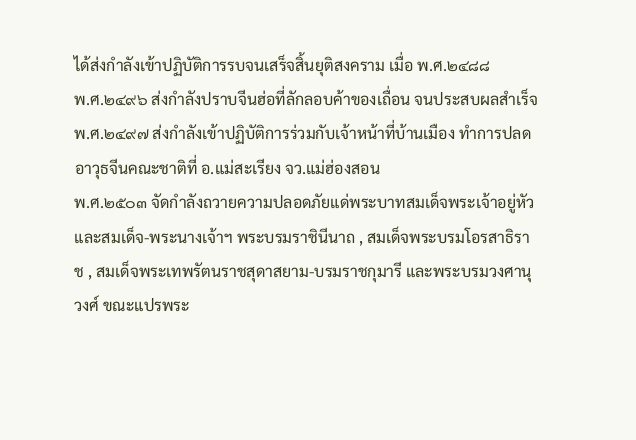ได้ส่งกำลังเข้าปฏิบัติการรบจนเสร็จสิ้นยุติสงคราม เมื่อ พ.ศ.๒๔๘๘
พ.ศ.๒๔๙๖ ส่งกำลังปราบจีนฮ่อที่ลักลอบค้าของเถื่อน จนประสบผลสำเร็จ
พ.ศ.๒๔๙๗ ส่งกำลังเข้าปฏิบัติการร่วมกับเจ้าหน้าที่บ้านเมือง ทำการปลดอาวุธจีนคณะชาติที่ อ.แม่สะเรียง จว.แม่ฮ่องสอน
พ.ศ.๒๕๐๓ จัดกำลังถวายความปลอดภัยแด่พระบาทสมเด็จพระเจ้าอยู่หัว และสมเด็จ-พระนางเจ้าฯ พระบรมราชินีนาถ , สมเด็จพระบรมโอรสาธิราช , สมเด็จพระเทพรัตนราชสุดาสยาม-บรมราชกุมารี และพระบรมวงศานุวงศ์ ขณะแปรพระ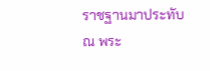ราชฐานมาประทับ ณ พระ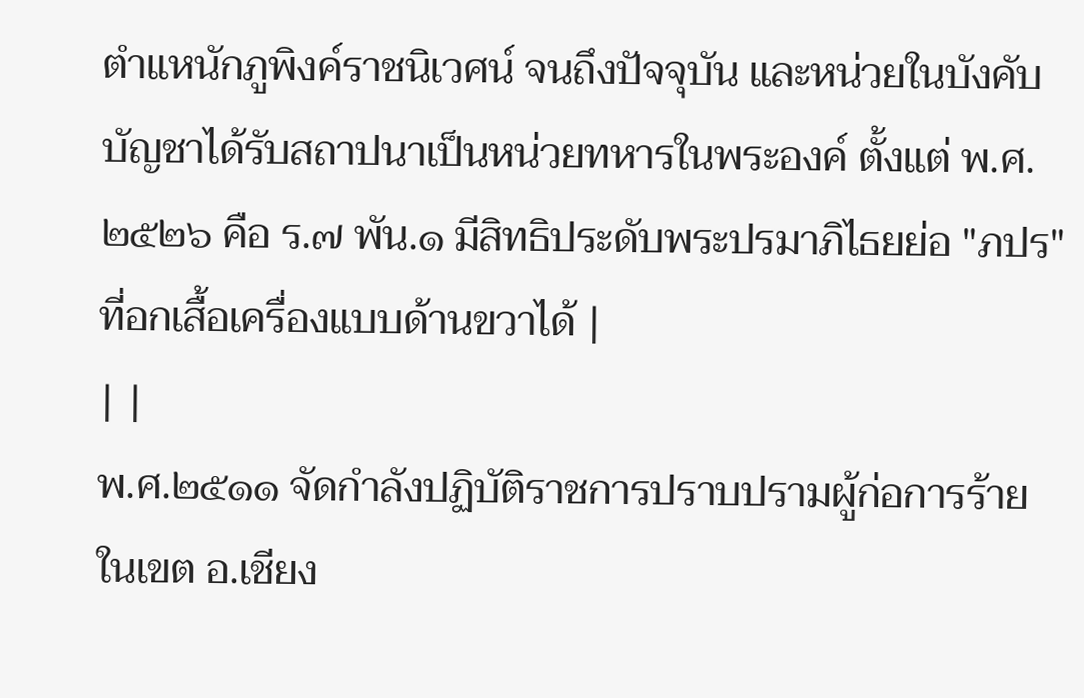ตำแหนักภูพิงค์ราชนิเวศน์ จนถึงปัจจุบัน และหน่วยในบังคับบัญชาได้รับสถาปนาเป็นหน่วยทหารในพระองค์ ตั้งแต่ พ.ศ.๒๕๒๖ คือ ร.๗ พัน.๑ มีสิทธิประดับพระปรมาภิไธยย่อ "ภปร" ที่อกเสื้อเครื่องแบบด้านขวาได้ |
| |
พ.ศ.๒๕๑๑ จัดกำลังปฏิบัติราชการปราบปรามผู้ก่อการร้ายในเขต อ.เชียง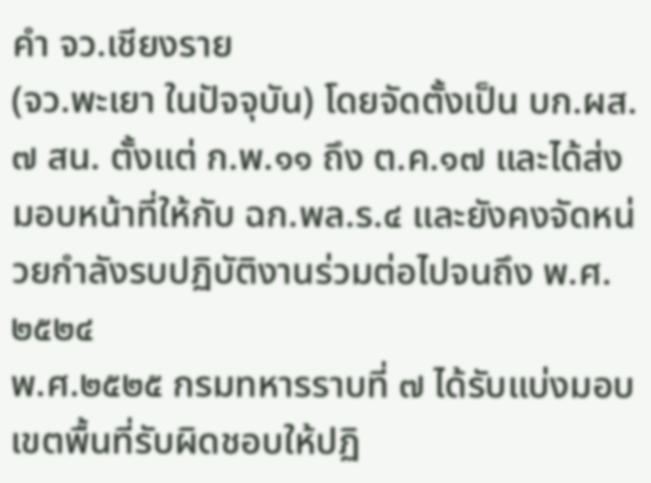คำ จว.เชียงราย
(จว.พะเยา ในปัจจุบัน) โดยจัดตั้งเป็น บก.ผส.๗ สน. ตั้งแต่ ก.พ.๑๑ ถึง ต.ค.๑๗ และได้ส่งมอบหน้าที่ให้กับ ฉก.พล.ร.๔ และยังคงจัดหน่วยกำลังรบปฏิบัติงานร่วมต่อไปจนถึง พ.ศ.๒๕๒๔
พ.ศ.๒๕๒๕ กรมทหารราบที่ ๗ ได้รับแบ่งมอบเขตพื้นที่รับผิดชอบให้ปฏิ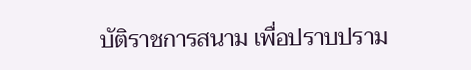บัติราชการสนาม เพื่อปราบปราม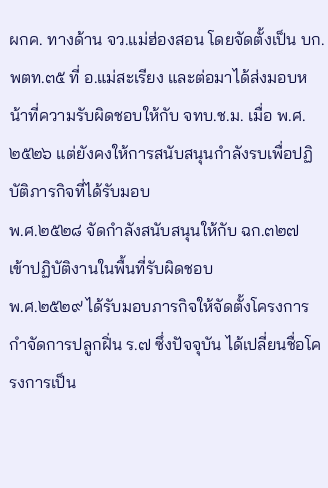ผกค. ทางด้าน จว.แม่ฮ่องสอน โดยจัดตั้งเป็น บก.พตท.๓๕ ที่ อ.แม่สะเรียง และต่อมาได้ส่งมอบหน้าที่ความรับผิดชอบให้กับ จทบ.ช.ม. เมื่อ พ.ศ.๒๕๒๖ แต่ยังคงให้การสนับสนุนกำลังรบเพื่อปฏิบัติภารกิจที่ได้รับมอบ
พ.ศ.๒๕๒๘ จัดกำลังสนับสนุนให้กับ ฉก.๓๒๗ เข้าปฏิบัติงานในพื้นที่รับผิดชอบ
พ.ศ.๒๕๒๙ ได้รับมอบภารกิจให้จัดตั้งโครงการกำจัดการปลูกฝิ่น ร.๗ ซึ่งปัจจุบัน ได้เปลี่ยนชื่อโครงการเป็น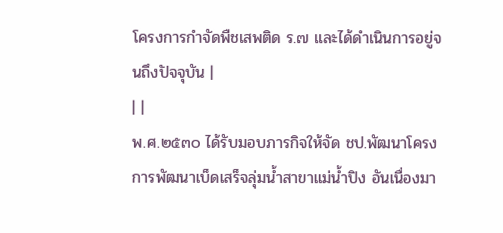โครงการกำจัดพืชเสพติด ร.๗ และได้ดำเนินการอยู่จนถึงปัจจุบัน |
| |
พ.ศ.๒๕๓๐ ได้รับมอบภารกิจให้จัด ชป.พัฒนาโครงการพัฒนาเบ็ดเสร็จลุ่มน้ำสาขาแม่น้ำปิง อันเนื่องมา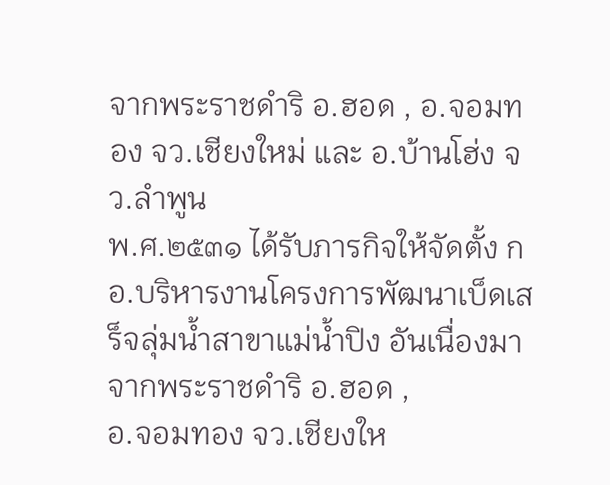จากพระราชดำริ อ.ฮอด , อ.จอมทอง จว.เชียงใหม่ และ อ.บ้านโฮ่ง จว.ลำพูน
พ.ศ.๒๕๓๑ ได้รับภารกิจให้จัดตั้ง กอ.บริหารงานโครงการพัฒนาเบ็ดเสร็จลุ่มน้ำสาขาแม่น้ำปิง อันเนื่องมาจากพระราชดำริ อ.ฮอด ,
อ.จอมทอง จว.เชียงให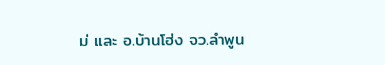ม่ และ อ.บ้านโฮ่ง จว.ลำพูน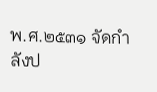พ.ศ.๒๕๓๑ จัดกำลังป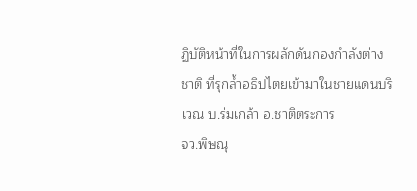ฏิบัติหน้าที่ในการผลักดันกองกำลังต่างชาติ ที่รุกล้ำอธิปไตยเข้ามาในชายแดนบริเวณ บ.ร่มเกล้า อ.ชาติตระการ
จว.พิษณุ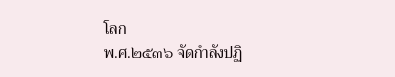โลก
พ.ศ.๒๕๓๖ จัดกำลังปฏิ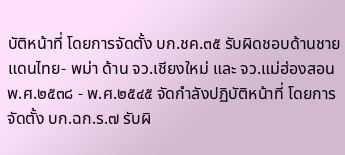บัติหน้าที่ โดยการจัดตั้ง บก.ชค.๓๕ รับผิดชอบด้านชายแดนไทย- พม่า ด้าน จว.เชียงใหม่ และ จว.แม่ฮ่องสอน
พ.ศ.๒๕๓๘ - พ.ศ.๒๕๔๕ จัดกำลังปฏิบัติหน้าที่ โดยการจัดตั้ง บก.ฉก.ร.๗ รับผิ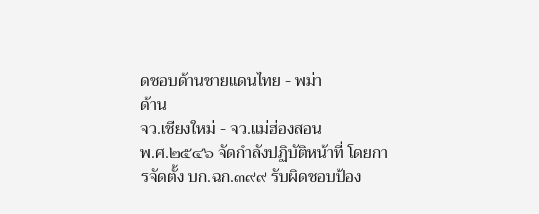ดชอบด้านชายแดนไทย - พม่า
ด้าน
จว.เชียงใหม่ - จว.แม่ฮ่องสอน
พ.ศ.๒๕๔๖ จัดกำลังปฏิบัติหน้าที่ โดยการจัดตั้ง บก.ฉก.๓๙๙ รับผิดชอบป้อง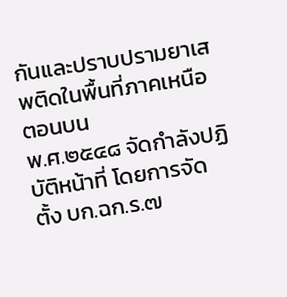กันและปราบปรามยาเสพติดในพื้นที่ภาคเหนือตอนบน
พ.ศ.๒๕๔๘ จัดกำลังปฏิบัติหน้าที่ โดยการจัดตั้ง บก.ฉก.ร.๗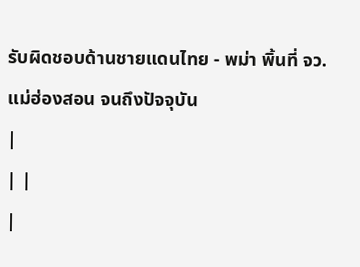รับผิดชอบด้านชายแดนไทย - พม่า พิ้นที่ จว.แม่ฮ่องสอน จนถึงปัจจุบัน
|
| |
|